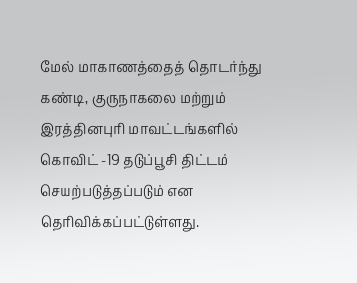மேல் மாகாணத்தைத் தொடர்ந்து கண்டி, குருநாகலை மற்றும் இரத்தினபுரி மாவட்டங்களில் கொவிட் -19 தடுப்பூசி திட்டம் செயற்படுத்தப்படும் என தெரிவிக்கப்பட்டுள்ளது.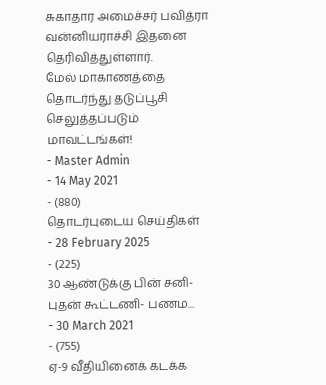சுகாதார அமைச்சர் பவித்ரா வன்னியராச்சி இதனை தெரிவித்துள்ளார்.
மேல் மாகாணத்தை தொடர்ந்து தடுப்பூசி செலுத்தப்படும் மாவட்டங்கள்!
- Master Admin
- 14 May 2021
- (880)
தொடர்புடைய செய்திகள்
- 28 February 2025
- (225)
30 ஆண்டுக்கு பின் சனி-புதன் கூட்டணி- பணம...
- 30 March 2021
- (755)
ஏ-9 வீதியினைக் கடக்க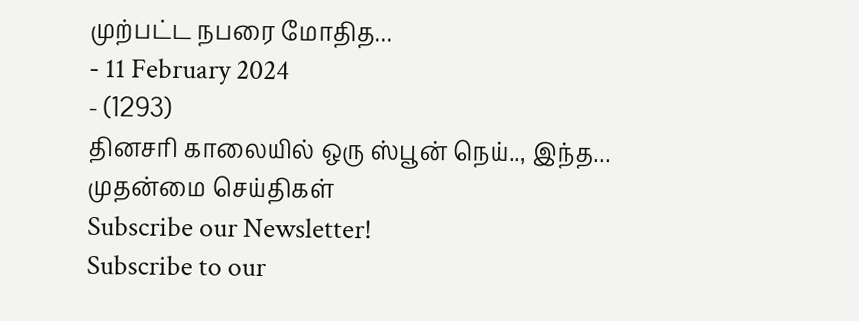முற்பட்ட நபரை மோதித...
- 11 February 2024
- (1293)
தினசரி காலையில் ஒரு ஸ்பூன் நெய்.., இந்த...
முதன்மை செய்திகள்
Subscribe our Newsletter!
Subscribe to our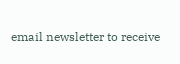email newsletter to receive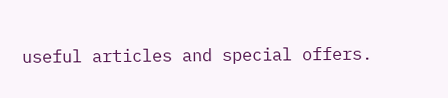useful articles and special offers.